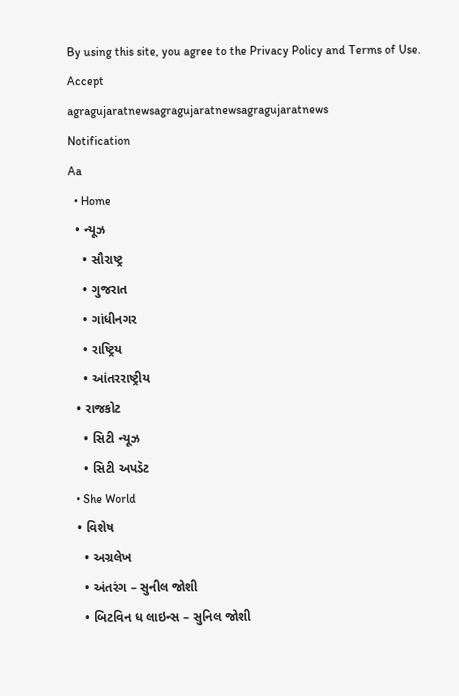By using this site, you agree to the Privacy Policy and Terms of Use.
Accept
agragujaratnewsagragujaratnewsagragujaratnews
Notification
Aa
  • Home
  • ન્યૂઝ
    • સૌરાષ્ટ્ર
    • ગુજરાત
    • ગાંધીનગર
    • રાષ્ટ્રિય
    • આંતરરાષ્ટ્રીય
  • રાજકોટ
    • સિટી ન્યૂઝ
    • સિટી અપડૅટ
  • She World
  • વિશેષ
    • અગ્રલેખ
    • અંતરંગ – સુનીલ જોશી
    • બિટવિન ધ લાઇન્સ – સુનિલ જોશી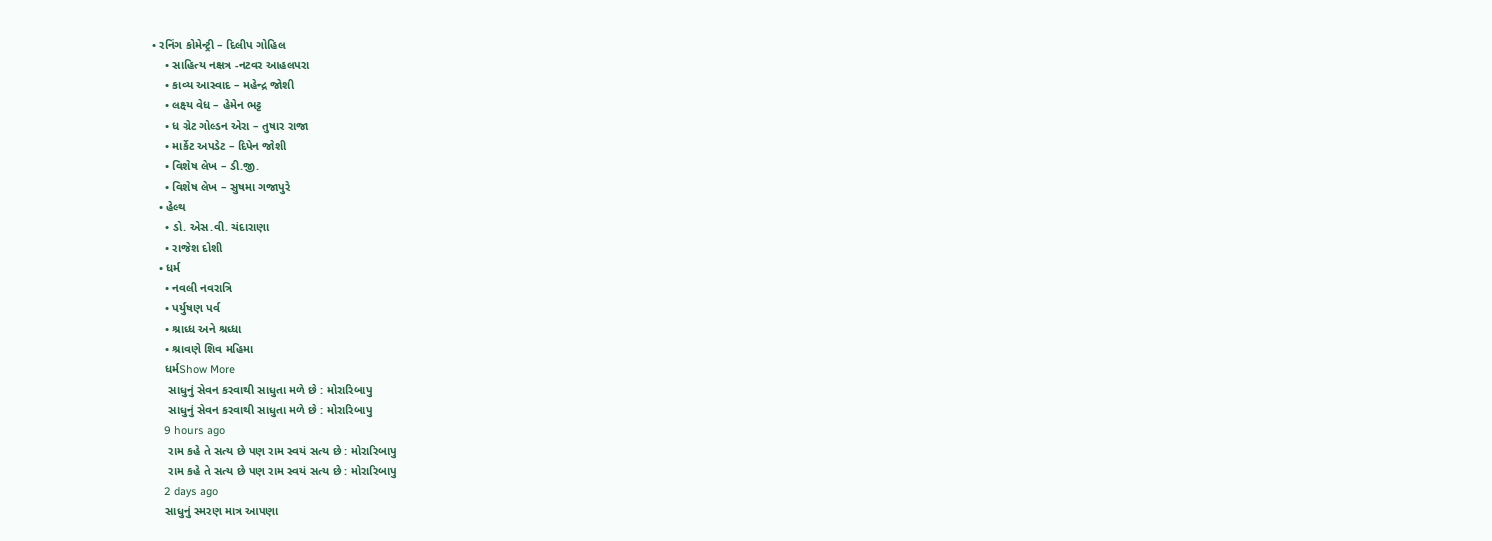• રનિંગ કોમેન્ટ્રી – દિલીપ ગોહિલ
    • સાહિત્ય નક્ષત્ર -નટવર આહલપરા
    • કાવ્ય આસ્વાદ – મહેન્દ્ર જોશી
    • લક્ષ્ય વેધ – હેમેન ભટ્ટ
    • ધ ગ્રેટ ગોલ્ડન એરા – તુષાર રાજા
    • માર્કેટ અપડેટ – દિપેન જોશી
    • વિશેષ લેખ – ડી.જી.
    • વિશેષ લેખ – સુષમા ગજાપુરે
  • હેલ્થ
    • ડો. એસ.વી. ચંદારાણા
    • રાજેશ દોશી
  • ધર્મ
    • નવલી નવરાત્રિ
    • પર્યુષણ પર્વ
    • શ્રાધ્ધ અને શ્રધ્ધા
    • શ્રાવણે શિવ મહિમા
    ધર્મShow More
     સાધુનું સેવન કરવાથી સાધુતા મળે છે : મોરારિબાપુ
     સાધુનું સેવન કરવાથી સાધુતા મળે છે : મોરારિબાપુ
    9 hours ago
     રામ કહે તે સત્ય છે પણ રામ સ્વયં સત્ય છે : મોરારિબાપુ
     રામ કહે તે સત્ય છે પણ રામ સ્વયં સત્ય છે : મોરારિબાપુ
    2 days ago
    સાધુનું સ્મરણ માત્ર આપણા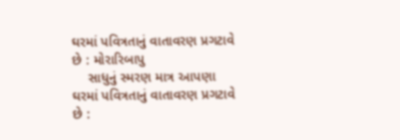ઘરમાં પવિત્રતાનું વાતાવરણ પ્રગટાવે છે : મોરારિબાપુ
    સાધુનું સ્મરણ માત્ર આપણા ઘરમાં પવિત્રતાનું વાતાવરણ પ્રગટાવે છે :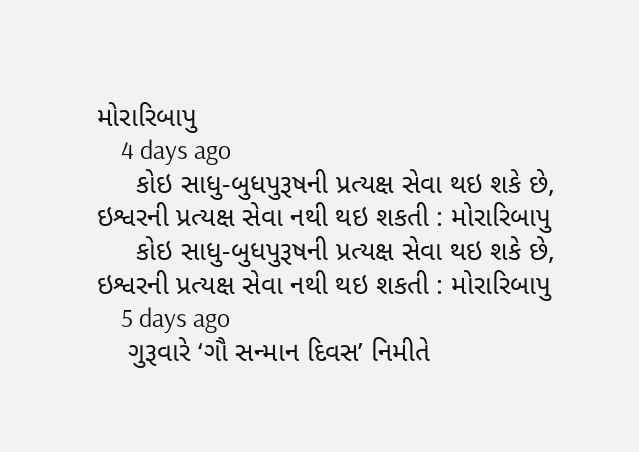મોરારિબાપુ
    4 days ago
     કોઇ સાધુ-બુધપુરૂષની પ્રત્યક્ષ સેવા થઇ શકે છે, ઇશ્વરની પ્રત્યક્ષ સેવા નથી થઇ શકતી : મોરારિબાપુ
     કોઇ સાધુ-બુધપુરૂષની પ્રત્યક્ષ સેવા થઇ શકે છે, ઇશ્વરની પ્રત્યક્ષ સેવા નથી થઇ શકતી : મોરારિબાપુ
    5 days ago
    ગુરૂવારે ‘ગૌ સન્માન દિવસ’ નિમીતે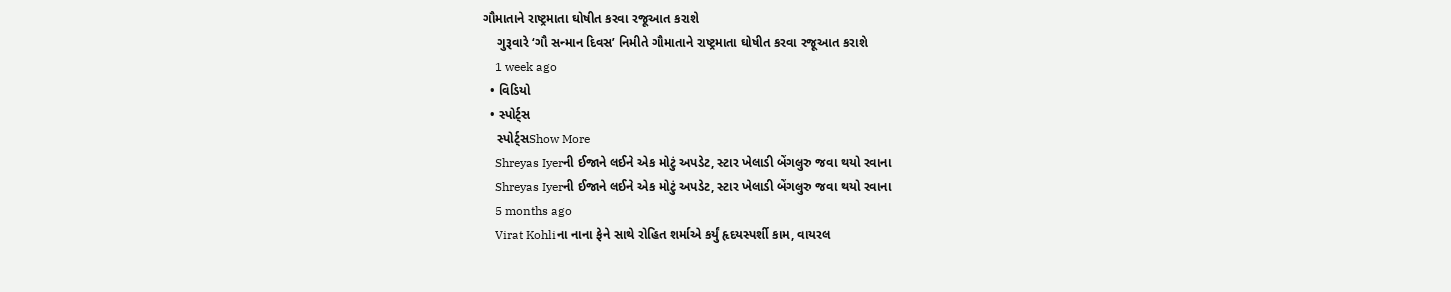ગૌમાતાને રાષ્ટ્રમાતા ઘોષીત કરવા રજૂઆત કરાશે
    ગુરૂવારે ‘ગૌ સન્માન દિવસ’ નિમીતે ગૌમાતાને રાષ્ટ્રમાતા ઘોષીત કરવા રજૂઆત કરાશે
    1 week ago
  • વિડિયો
  • સ્પોર્ટ્સ
    સ્પોર્ટ્સShow More
    Shreyas Iyerની ઈજાને લઈને એક મોટું અપડેટ, સ્ટાર ખેલાડી બેંગલુરુ જવા થયો રવાના
    Shreyas Iyerની ઈજાને લઈને એક મોટું અપડેટ, સ્ટાર ખેલાડી બેંગલુરુ જવા થયો રવાના
    5 months ago
    Virat Kohliના નાના ફેને સાથે રોહિત શર્માએ કર્યું હૃદયસ્પર્શી કામ, વાયરલ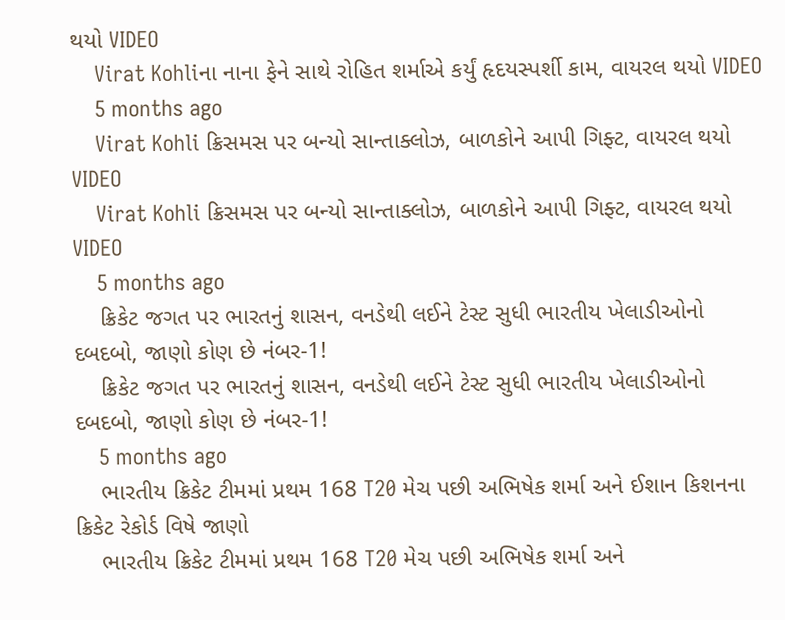થયો VIDEO
    Virat Kohliના નાના ફેને સાથે રોહિત શર્માએ કર્યું હૃદયસ્પર્શી કામ, વાયરલ થયો VIDEO
    5 months ago
    Virat Kohli ક્રિસમસ પર બન્યો સાન્તાક્લોઝ, બાળકોને આપી ગિફ્ટ, વાયરલ થયો VIDEO
    Virat Kohli ક્રિસમસ પર બન્યો સાન્તાક્લોઝ, બાળકોને આપી ગિફ્ટ, વાયરલ થયો VIDEO
    5 months ago
    ક્રિકેટ જગત પર ભારતનું શાસન, વનડેથી લઈને ટેસ્ટ સુધી ભારતીય ખેલાડીઓનો દબદબો, જાણો કોણ છે નંબર-1!
    ક્રિકેટ જગત પર ભારતનું શાસન, વનડેથી લઈને ટેસ્ટ સુધી ભારતીય ખેલાડીઓનો દબદબો, જાણો કોણ છે નંબર-1!
    5 months ago
    ભારતીય ક્રિકેટ ટીમમાં પ્રથમ 168 T20 મેચ પછી અભિષેક શર્મા અને ઈશાન કિશનના ક્રિકેટ રેકોર્ડ વિષે જાણો
    ભારતીય ક્રિકેટ ટીમમાં પ્રથમ 168 T20 મેચ પછી અભિષેક શર્મા અને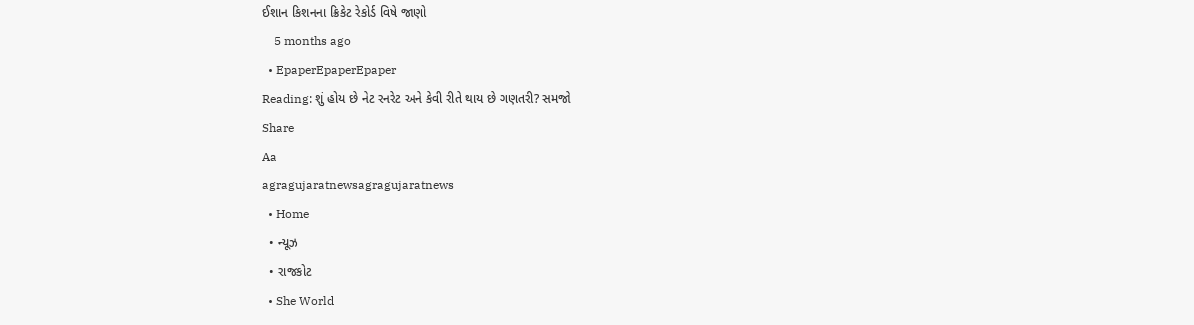ઈશાન કિશનના ક્રિકેટ રેકોર્ડ વિષે જાણો
    5 months ago
  • EpaperEpaperEpaper
Reading: શું હોય છે નેટ રનરેટ અને કેવી રીતે થાય છે ગણતરી? સમજો
Share
Aa
agragujaratnewsagragujaratnews
  • Home
  • ન્યૂઝ
  • રાજકોટ
  • She World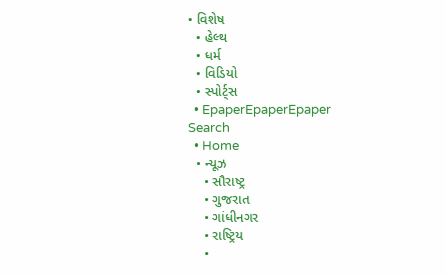• વિશેષ
  • હેલ્થ
  • ધર્મ
  • વિડિયો
  • સ્પોર્ટ્સ
  • EpaperEpaperEpaper
Search
  • Home
  • ન્યૂઝ
    • સૌરાષ્ટ્ર
    • ગુજરાત
    • ગાંધીનગર
    • રાષ્ટ્રિય
    •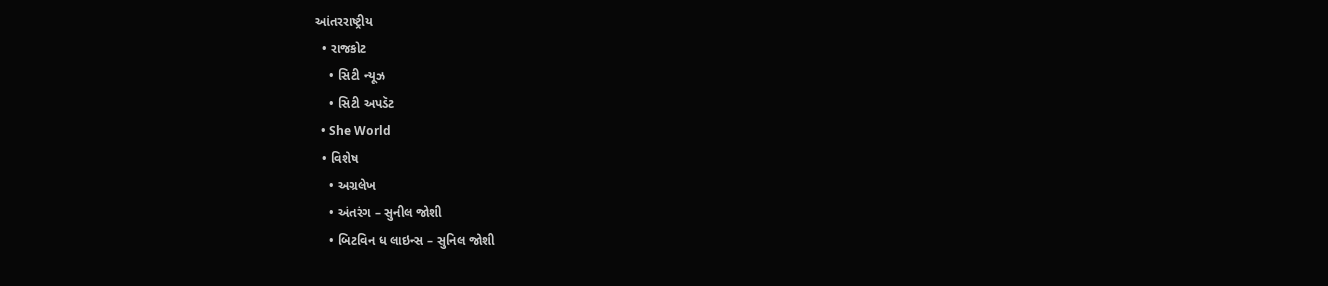આંતરરાષ્ટ્રીય
  • રાજકોટ
    • સિટી ન્યૂઝ
    • સિટી અપડૅટ
  • She World
  • વિશેષ
    • અગ્રલેખ
    • અંતરંગ – સુનીલ જોશી
    • બિટવિન ધ લાઇન્સ – સુનિલ જોશી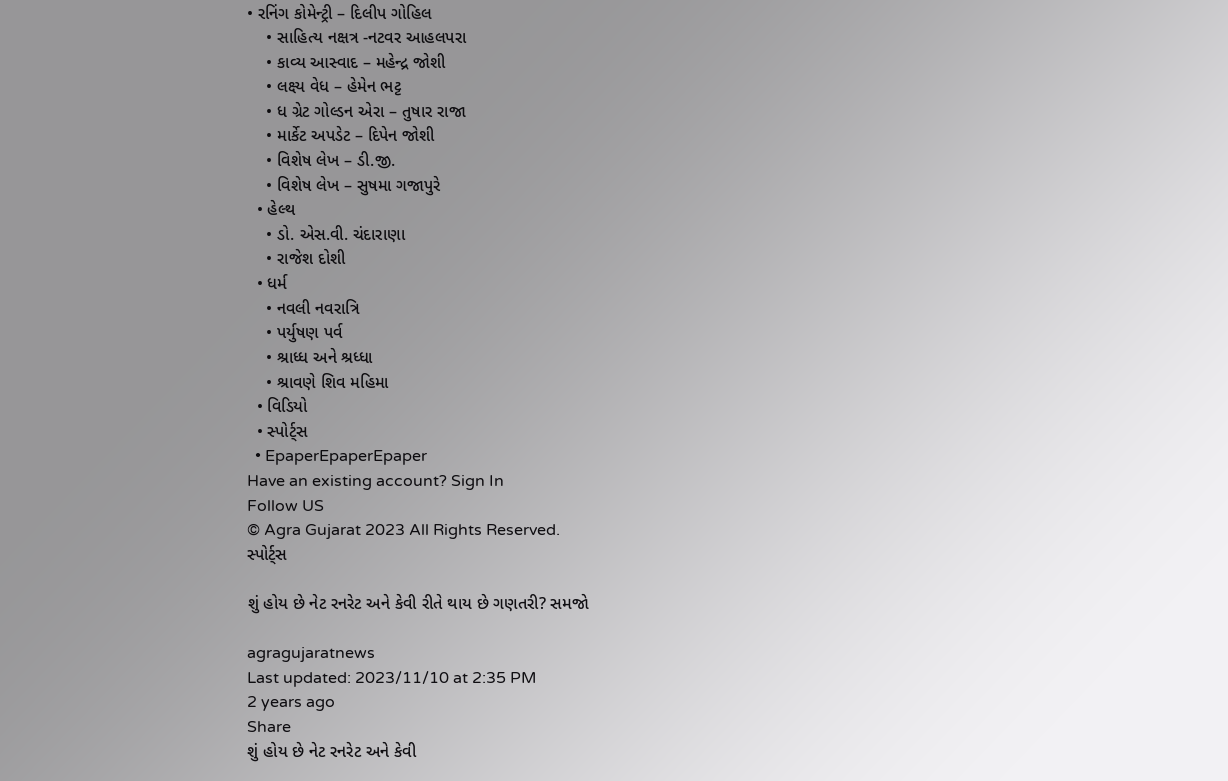• રનિંગ કોમેન્ટ્રી – દિલીપ ગોહિલ
    • સાહિત્ય નક્ષત્ર -નટવર આહલપરા
    • કાવ્ય આસ્વાદ – મહેન્દ્ર જોશી
    • લક્ષ્ય વેધ – હેમેન ભટ્ટ
    • ધ ગ્રેટ ગોલ્ડન એરા – તુષાર રાજા
    • માર્કેટ અપડેટ – દિપેન જોશી
    • વિશેષ લેખ – ડી.જી.
    • વિશેષ લેખ – સુષમા ગજાપુરે
  • હેલ્થ
    • ડો. એસ.વી. ચંદારાણા
    • રાજેશ દોશી
  • ધર્મ
    • નવલી નવરાત્રિ
    • પર્યુષણ પર્વ
    • શ્રાધ્ધ અને શ્રધ્ધા
    • શ્રાવણે શિવ મહિમા
  • વિડિયો
  • સ્પોર્ટ્સ
  • EpaperEpaperEpaper
Have an existing account? Sign In
Follow US
© Agra Gujarat 2023 All Rights Reserved.
સ્પોર્ટ્સ

શું હોય છે નેટ રનરેટ અને કેવી રીતે થાય છે ગણતરી? સમજો

agragujaratnews
Last updated: 2023/11/10 at 2:35 PM
2 years ago
Share
શું હોય છે નેટ રનરેટ અને કેવી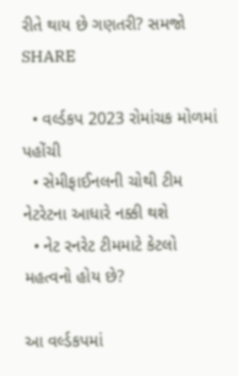રીતે થાય છે ગણતરી? સમજો
SHARE

  • વર્લ્ડકપ 2023 રોમાંચક મોળમાં પહોંચી
  • સેમીફાઈનલની ચોથી ટીમ નેટરેટના આધારે નક્કી થશે
  • નેટ રનરેટ ટીમમાટે કેટલો મહત્વનો હોય છે?

આ વર્લ્ડકપમાં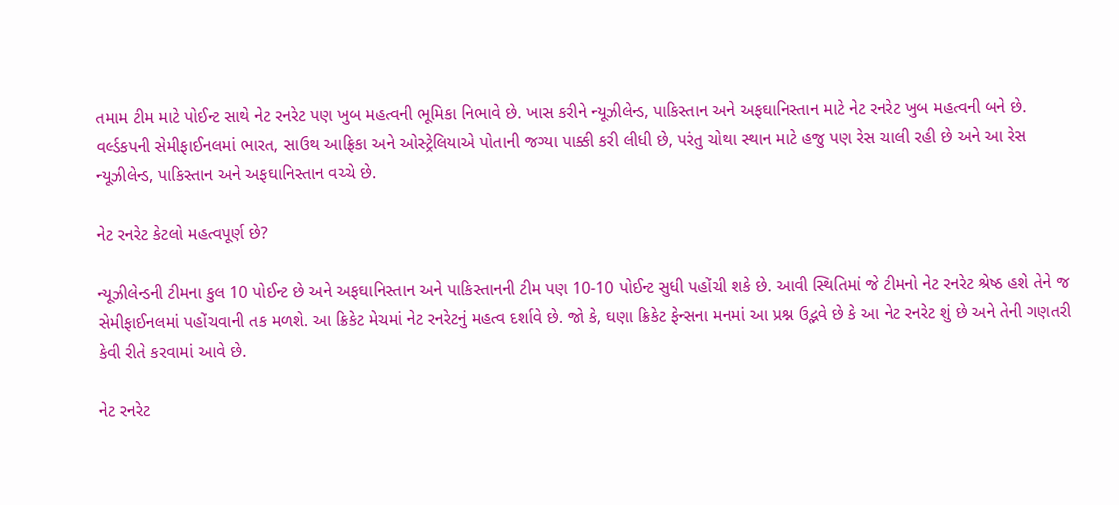તમામ ટીમ માટે પોઈન્ટ સાથે નેટ રનરેટ પણ ખુબ મહત્વની ભૂમિકા નિભાવે છે. ખાસ કરીને ન્યૂઝીલેન્ડ, પાકિસ્તાન અને અફઘાનિસ્તાન માટે નેટ રનરેટ ખુબ મહત્વની બને છે. વર્લ્ડકપની સેમીફાઈનલમાં ભારત, સાઉથ આફ્રિકા અને ઓસ્ટ્રેલિયાએ પોતાની જગ્યા પાક્કી કરી લીધી છે, પરંતુ ચોથા સ્થાન માટે હજુ પણ રેસ ચાલી રહી છે અને આ રેસ ન્યૂઝીલેન્ડ, પાકિસ્તાન અને અફઘાનિસ્તાન વચ્ચે છે.

નેટ રનરેટ કેટલો મહત્વપૂર્ણ છે?

ન્યૂઝીલેન્ડની ટીમના કુલ 10 પોઈન્ટ છે અને અફઘાનિસ્તાન અને પાકિસ્તાનની ટીમ પણ 10-10 પોઈન્ટ સુધી પહોંચી શકે છે. આવી સ્થિતિમાં જે ટીમનો નેટ રનરેટ શ્રેષ્ઠ હશે તેને જ સેમીફાઈનલમાં પહોંચવાની તક મળશે. આ ક્રિકેટ મેચમાં નેટ રનરેટનું મહત્વ દર્શાવે છે. જો કે, ઘણા ક્રિકેટ ફેન્સના મનમાં આ પ્રશ્ન ઉદ્ભવે છે કે આ નેટ રનરેટ શું છે અને તેની ગણતરી કેવી રીતે કરવામાં આવે છે.

નેટ રનરેટ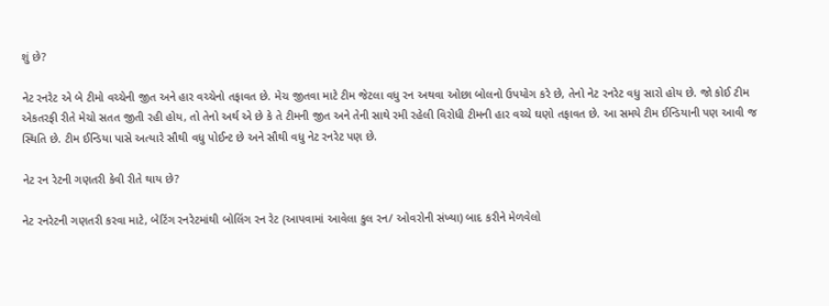શું છે?

નેટ રનરેટ એ બે ટીમો વચ્ચેની જીત અને હાર વચ્ચેનો તફાવત છે. મેચ જીતવા માટે ટીમ જેટલા વધુ રન અથવા ઓછા બોલનો ઉપયોગ કરે છે, તેનો નેટ રનરેટ વધુ સારો હોય છે. જો કોઈ ટીમ એકતરફી રીતે મેચો સતત જીતી રહી હોય, તો તેનો અર્થ એ છે કે તે ટીમની જીત અને તેની સાથે રમી રહેલી વિરોધી ટીમની હાર વચ્ચે ઘણો તફાવત છે. આ સમયે ટીમ ઈન્ડિયાની પણ આવી જ સ્થિતિ છે. ટીમ ઈન્ડિયા પાસે અત્યારે સૌથી વધુ પોઈન્ટ છે અને સૌથી વધુ નેટ રનરેટ પણ છે.

નેટ રન રેટની ગણતરી કેવી રીતે થાય છે?

નેટ રનરેટની ગણતરી કરવા માટે, બેટિંગ રનરેટમાંથી બોલિંગ રન રેટ (આપવામાં આવેલા કુલ રન/ ઓવરોની સંખ્યા) બાદ કરીને મેળવેલો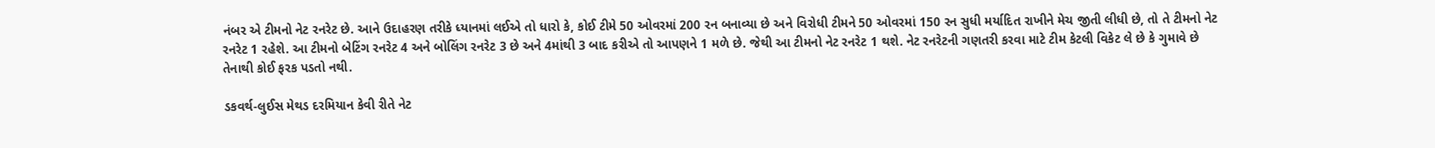નંબર એ ટીમનો નેટ રનરેટ છે. આને ઉદાહરણ તરીકે ધ્યાનમાં લઈએ તો ધારો કે, કોઈ ટીમે 50 ઓવરમાં 200 રન બનાવ્યા છે અને વિરોધી ટીમને 50 ઓવરમાં 150 રન સુધી મર્યાદિત રાખીને મેચ જીતી લીધી છે, તો તે ટીમનો નેટ રનરેટ 1 રહેશે. આ ટીમનો બેટિંગ રનરેટ 4 અને બોલિંગ રનરેટ 3 છે અને 4માંથી 3 બાદ કરીએ તો આપણને 1 મળે છે. જેથી આ ટીમનો નેટ રનરેટ 1 થશે. નેટ રનરેટની ગણતરી કરવા માટે ટીમ કેટલી વિકેટ લે છે કે ગુમાવે છે તેનાથી કોઈ ફરક પડતો નથી.

ડકવર્થ-લુઈસ મેથડ દરમિયાન કેવી રીતે નેટ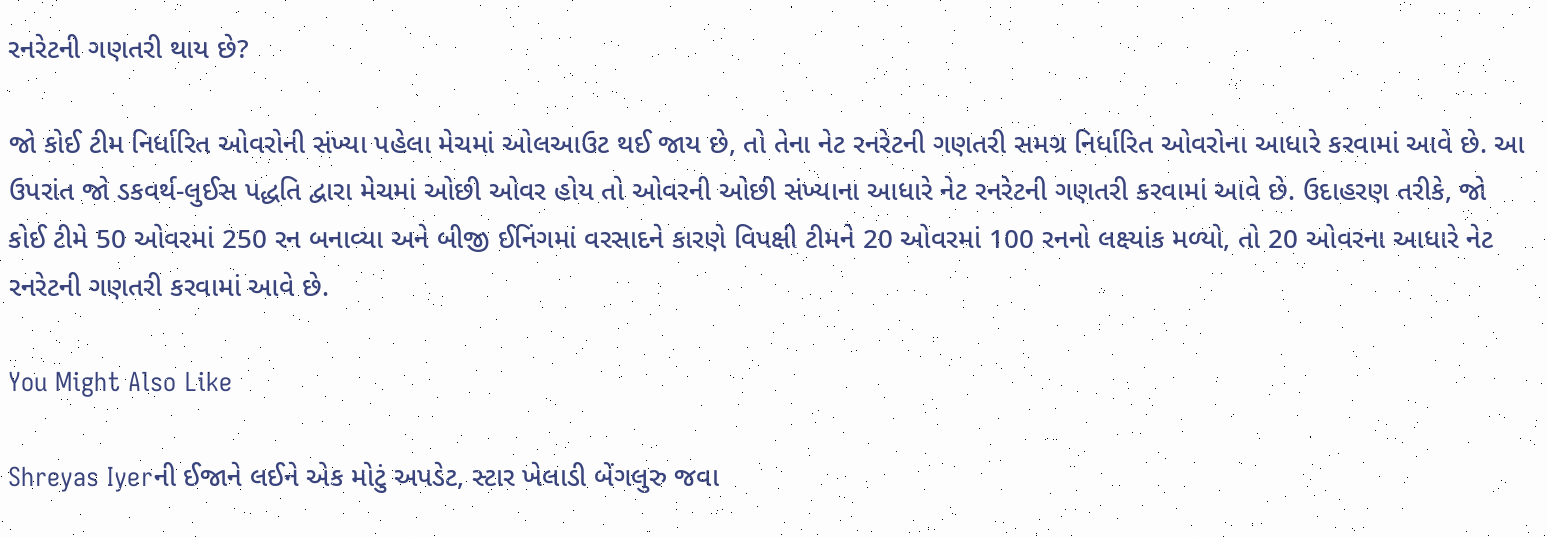રનરેટની ગણતરી થાય છે?

જો કોઈ ટીમ નિર્ધારિત ઓવરોની સંખ્યા પહેલા મેચમાં ઓલઆઉટ થઈ જાય છે, તો તેના નેટ રનરેટની ગણતરી સમગ્ર નિર્ધારિત ઓવરોના આધારે કરવામાં આવે છે. આ ઉપરાંત જો ડકવર્થ-લુઈસ પદ્ધતિ દ્વારા મેચમાં ઓછી ઓવર હોય તો ઓવરની ઓછી સંખ્યાના આધારે નેટ રનરેટની ગણતરી કરવામાં આવે છે. ઉદાહરણ તરીકે, જો કોઈ ટીમે 50 ઓવરમાં 250 રન બનાવ્યા અને બીજી ઈનિંગમાં વરસાદને કારણે વિપક્ષી ટીમને 20 ઓવરમાં 100 રનનો લક્ષ્યાંક મળ્યો, તો 20 ઓવરના આધારે નેટ રનરેટની ગણતરી કરવામાં આવે છે.

You Might Also Like

Shreyas Iyerની ઈજાને લઈને એક મોટું અપડેટ, સ્ટાર ખેલાડી બેંગલુરુ જવા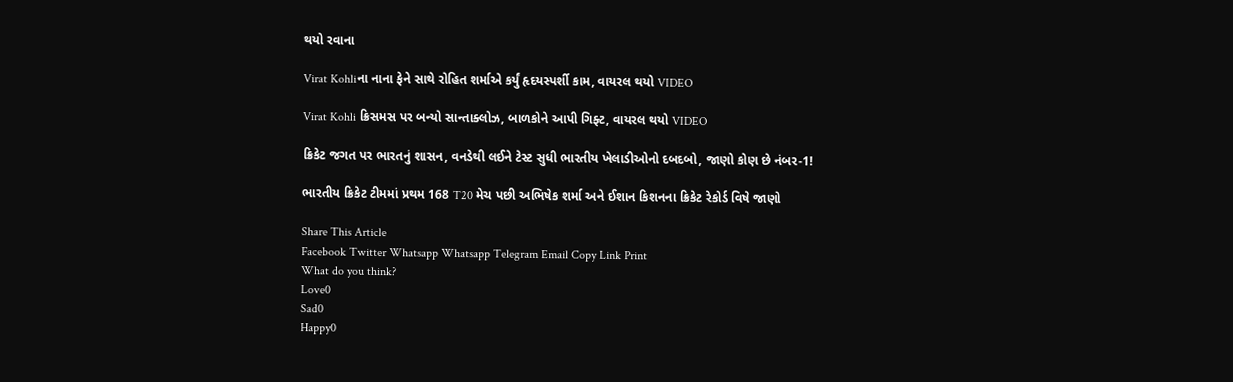થયો રવાના

Virat Kohliના નાના ફેને સાથે રોહિત શર્માએ કર્યું હૃદયસ્પર્શી કામ, વાયરલ થયો VIDEO

Virat Kohli ક્રિસમસ પર બન્યો સાન્તાક્લોઝ, બાળકોને આપી ગિફ્ટ, વાયરલ થયો VIDEO

ક્રિકેટ જગત પર ભારતનું શાસન, વનડેથી લઈને ટેસ્ટ સુધી ભારતીય ખેલાડીઓનો દબદબો, જાણો કોણ છે નંબર-1!

ભારતીય ક્રિકેટ ટીમમાં પ્રથમ 168 T20 મેચ પછી અભિષેક શર્મા અને ઈશાન કિશનના ક્રિકેટ રેકોર્ડ વિષે જાણો

Share This Article
Facebook Twitter Whatsapp Whatsapp Telegram Email Copy Link Print
What do you think?
Love0
Sad0
Happy0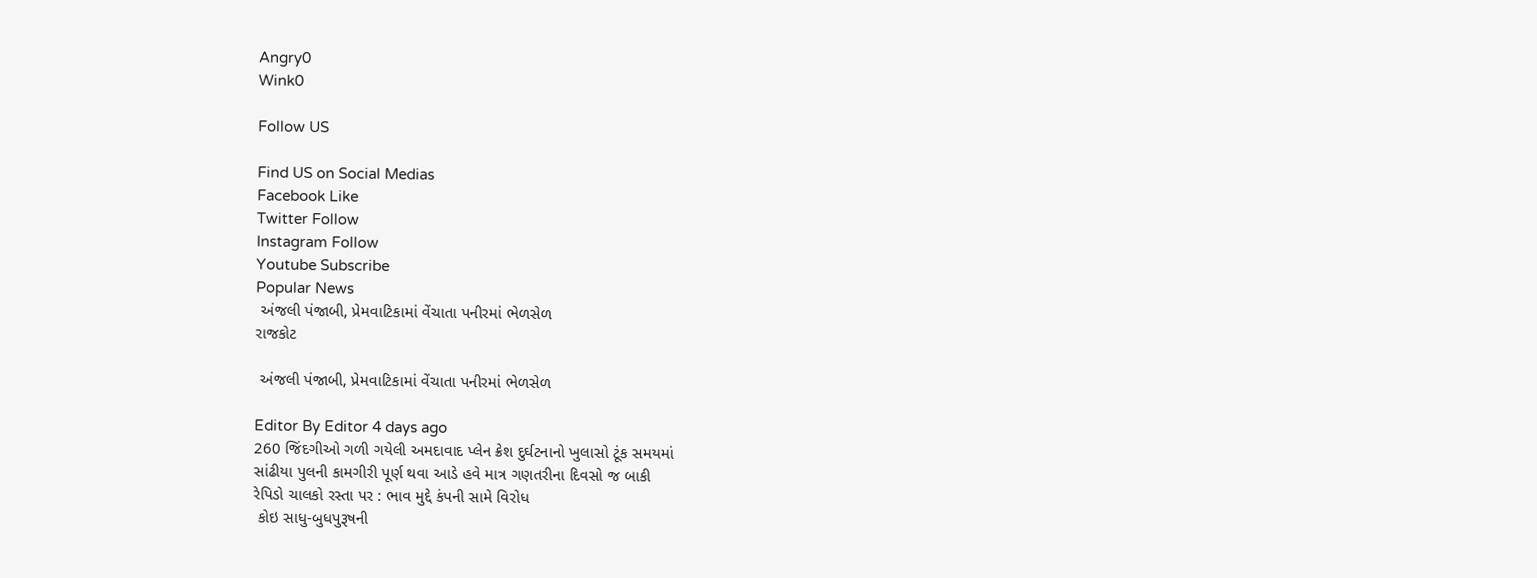Angry0
Wink0

Follow US

Find US on Social Medias
Facebook Like
Twitter Follow
Instagram Follow
Youtube Subscribe
Popular News
 અંજલી પંજાબી, પ્રેમવાટિકામાં વેંચાતા પનીરમાં ભેળસેળ
રાજકોટ

 અંજલી પંજાબી, પ્રેમવાટિકામાં વેંચાતા પનીરમાં ભેળસેળ

Editor By Editor 4 days ago
260 જિંદગીઓ ગળી ગયેલી અમદાવાદ પ્લેન ક્રેશ દુર્ઘટનાનો ખુલાસો ટૂંક સમયમાં
સાંઢીયા પુલની કામગીરી પૂર્ણ થવા આડે હવે માત્ર ગણતરીના દિવસો જ બાકી
રેપિડો ચાલકો રસ્તા પર : ભાવ મુદ્દે કંપની સામે વિરોધ
 કોઇ સાધુ-બુધપુરૂષની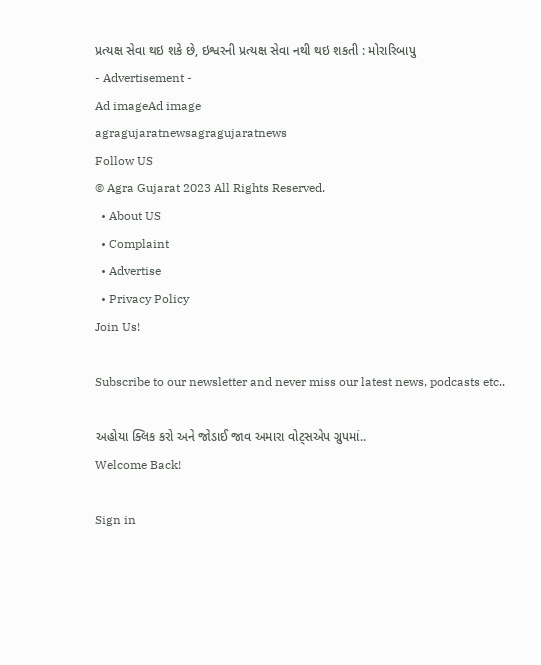પ્રત્યક્ષ સેવા થઇ શકે છે, ઇશ્વરની પ્રત્યક્ષ સેવા નથી થઇ શકતી : મોરારિબાપુ
- Advertisement -
Ad imageAd image
agragujaratnewsagragujaratnews
Follow US
© Agra Gujarat 2023 All Rights Reserved.
  • About US
  • Complaint
  • Advertise
  • Privacy Policy
Join Us!

Subscribe to our newsletter and never miss our latest news, podcasts etc..

અહોયા ક્લિક કરો અને જોડાઈ જાવ અમારા વોટ્સએપ ગ્રુપમાં..
Welcome Back!

Sign in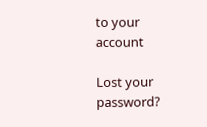to your account

Lost your password?